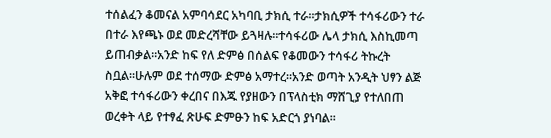ተሰልፈን ቆመናል አምባሳደር አካባቢ ታክሲ ተራ።ታክሲዎች ተሳፋሪውን ተራ በተራ እየጫኑ ወደ መድረሻቸው ይጓዛሉ።ተሳፋሪው ሌላ ታክሲ እስኪመጣ ይጠብቃል።አንድ ከፍ የለ ድምፅ በሰልፍ የቆመውን ተሳፋሪ ትኩረት ስቧል።ሁሉም ወደ ተሰማው ድምፅ አማተረ።አንድ ወጣት አንዲት ህፃን ልጅ አቅፎ ተሳፋሪውን ቀረበና በእጁ የያዘውን በፕላስቲክ ማሸጊያ የተለበጠ ወረቀት ላይ የተፃፈ ጽሁፍ ድምፁን ከፍ አድርጎ ያነባል፡፡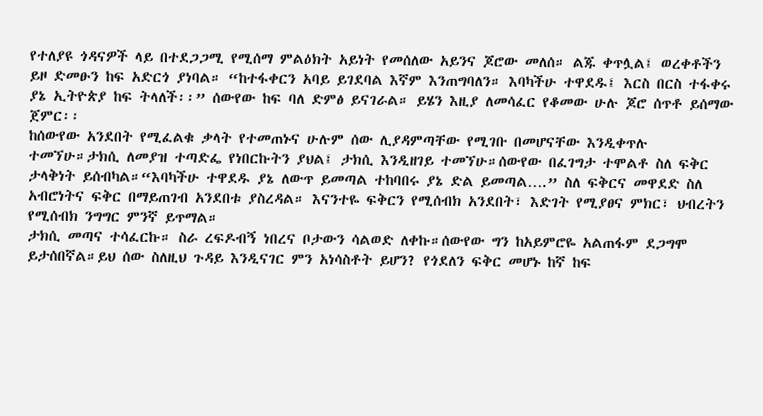የተለያዩ ጎዳናዎች ላይ በተደጋጋሚ የሚሰማ ምልዕክት አይነት የመሰለው አይንና ጆሮው መለሰ። ልጁ ቀጥሏል፤ ወረቀቶችን ይዞ ድመፁን ከፍ አድርጎ ያነባል። “ከተፋቀርን አባይ ይገደባል እኛም እንጠግባለን። እባካችሁ ተዋደዱ፤ እርስ በርስ ተፋቀሩ ያኔ ኢትዮጵያ ከፍ ትላለች፡፡” ሰውየው ከፍ ባለ ድምፅ ይናገራል። ይሄን እዚያ ለመሳፈር የቆመው ሁሉ ጆሮ ሰጥቶ ይሰማው ጀምር፡፡
ከሰውየው አንደበት የሚፈልቁ ቃላት የተመጠኑና ሁሉም ሰው ሊያዳምጣቸው የሚገቡ በመሆናቸው እንዲቀጥሉ ተመኘሁ።ታክሲ ለመያዝ ተጣድፌ የነበርኩትን ያህል፤ ታክሲ እንዲዘገይ ተመኘሁ።ሰውየው በፈገግታ ተሞልቶ ስለ ፍቅር ታላቅነት ይሰብካል።“እባካችሁ ተዋደዱ ያኔ ለውጥ ይመጣል ተከባበሩ ያኔ ድል ይመጣል….” ስለ ፍቅርና መዋደድ ስለ አብሮነትና ፍቅር በማይጠገብ አንደበቱ ያስረዳል። እናንተዬ ፍቅርን የሚሰብክ አንደበት፣ እድገት የሚያፀና ምክር፣ ህብረትን የሚሰብክ ንግግር ምንኛ ይጥማል።
ታክሲ መጣና ተሳፈርኩ። ስራ ረፍዶብኝ ነበረና ቦታውን ሳልወድ ለቀኩ።ሰውየው ግን ከአይምሮዬ አልጠፋም ደጋግሞ ይታሰበኛል።ይህ ሰው ስለዚህ ጉዳይ እንዲናገር ምን አነሳስቶት ይሆን? የጎደለን ፍቅር መሆኑ ከኛ ከፍ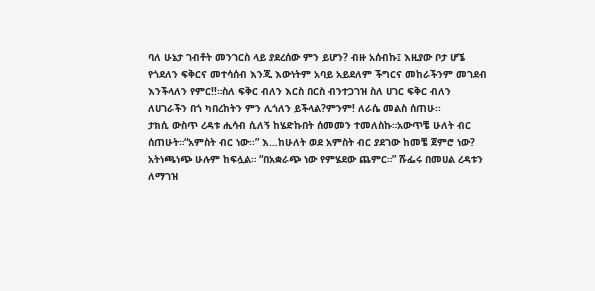ባለ ሁኔታ ገብቶት መንገርስ ላይ ያደረሰው ምን ይሆን? ብዙ አሰብኩ፤ እዚያው ቦታ ሆኜ የጎደለን ፍቅርና መተሳሰብ እንጂ እውነትም አባይ አይደለም ችግርና መከራችንም መገደብ እንችላለን የምር!!።ስለ ፍቅር ብለን እርስ በርስ ብንተጋገዝ ስለ ሀገር ፍቅር ብለን ለሀገራችን በጎ ካበረከትን ምን ሊጎለን ይችላል?ምንም! ለራሴ መልስ ሰጠሁ፡፡
ታክሲ ውስጥ ረዳቱ ሒሳብ ሲለኝ ከሄድኩበት ሰመመን ተመለስኩ።አውጥቼ ሁለት ብር ሰጠሁት።“አምስት ብር ነው፡፡” እ…ከሁለት ወደ አምስት ብር ያደገው ከመቼ ጀምሮ ነው? አትነጫነጭ ሁሉም ከፍሏል። “በአቋራጭ ነው የምሄደው ጨምር።” ሹፌሩ በመሀል ረዳቱን ለማገዝ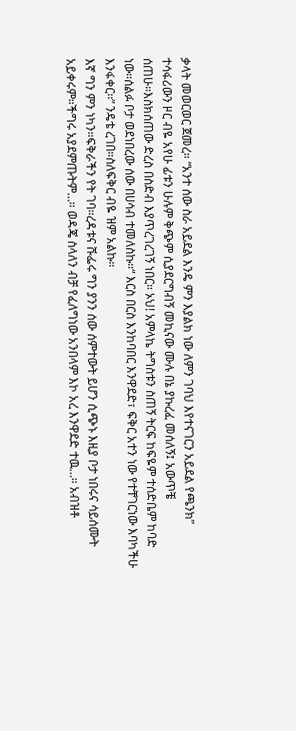ቃላት መወርወር ጀመረ። “አንተ ሰው ስራ አይደል እንዴ ምን እያልክ ነው ለምን ገባህ እየተናገርን አይደል የጫንክ”
ተሳፋሪውን ዞር ብዬ አየሁ ፊቱን ሁሉም ቅጭም ሲያደርግብኝ መኪናው ሙሉ በኔ ያኩረፈ መሰለኝ፤ አውጥቼ ሰጠሁ።እስክሰጠው ድረስ በስድብ እያጥረገረገኝ ነበር። ኦህ! አምላኬ ትግስቱን ስጠኝ ትርፍ ከፍዬም ተሰድቤም ከባድ ነው።ሰልፉ ቦታ ወደነበረው ሰው በሀሳብ ተመለስኩ።“ እርስ በርስ እንከባበር እንዋደድ፣ ፍቅር አተን ነው የተቸገርነው እባካችሁ እንፋቀር፡፡” ንዴቴ ረገበ።ስለፍቅር ብዬ ዝም አልኩ።
እኛ ግን ምን ነካን።ፍቅራችን የት ገባ።ረዳቱና ሹፌሩ ግን ያንን ሰው ሰምተውት ይሆን ሲጭኑ እዚያ ቦታ ነበሩና ሳይሰሙት አይቀሩም።ችግሩ አያደምጡትም…። ወዳጄ ስላለን ብቻ የፈለግነው አንበላም እኮ አረ እንዋደድ ተዉ…። አብዝቶ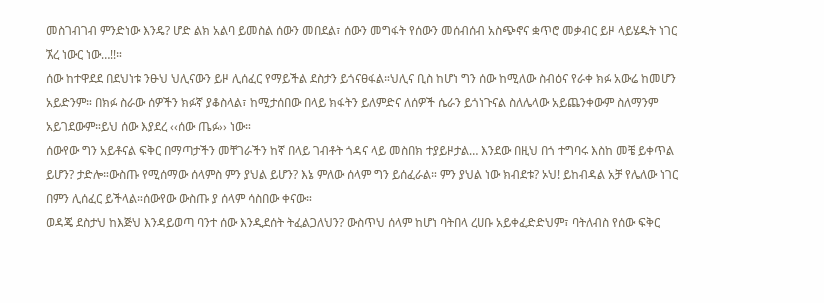መስገብገብ ምንድነው እንዴ? ሆድ ልክ አልባ ይመስል ሰውን መበደል፣ ሰውን መግፋት የሰውን መሰብሰብ አስጭኖና ቋጥሮ መቃብር ይዞ ላይሄዱት ነገር ኧረ ነውር ነው…!!።
ሰው ከተዋደደ በደህነቱ ንፁህ ህሊናውን ይዞ ሊሰፈር የማይችል ደስታን ይጎናፀፋል።ህሊና ቢስ ከሆነ ግን ሰው ከሚለው ስብዕና የራቀ ክፉ አውሬ ከመሆን አይድንም። በክፉ ስራው ሰዎችን ክፉኛ ያቆስላል፣ ከሚታሰበው በላይ ክፋትን ይለምድና ለሰዎች ሴራን ይጎነጉናል ስለሌላው አይጨንቀውም ስለማንም አይገደውም።ይህ ሰው እያደረ ‹‹ሰው ጤፉ›› ነው።
ሰውየው ግን አይቶናል ፍቅር በማጣታችን መቸገራችን ከኛ በላይ ገብቶት ጎዳና ላይ መስበክ ተያይዞታል… እንደው በዚህ በጎ ተግባሩ እስከ መቼ ይቀጥል ይሆን? ታድሎ።ውስጡ የሚሰማው ሰላምስ ምን ያህል ይሆን? እኔ ምለው ሰላም ግን ይሰፈራል። ምን ያህል ነው ክብደቱ? ኦህ! ይከብዳል አቻ የሌለው ነገር በምን ሊሰፈር ይችላል።ሰውየው ውስጡ ያ ሰላም ሳስበው ቀናው።
ወዳጄ ደስታህ ከእጅህ እንዳይወጣ ባንተ ሰው እንዲደሰት ትፈልጋለህን? ውስጥህ ሰላም ከሆነ ባትበላ ረሀቡ አይቀፈድድህም፣ ባትለብስ የሰው ፍቅር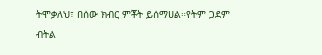ትሞቃለህ፣ በሰው ክብር ምቾት ይሰማሀል።የትም ጋደም ብትል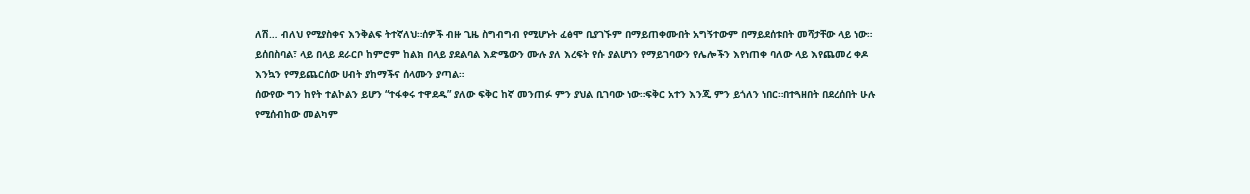ለሽ… ብለህ የሚያስቀና እንቅልፍ ትተኛለህ።ሰዎች ብዙ ጊዜ ስግብግብ የሚሆኑት ፈፅሞ ቢያገኙም በማይጠቀሙበት አግኝተውም በማይደሰቱበት መሻታቸው ላይ ነው። ይሰበስባል፣ ላይ በላይ ደራርቦ ከምሮም ከልክ በላይ ያደልባል እድሜውን ሙሉ ያለ እረፍት የሱ ያልሆነን የማይገባውን የሌሎችን እየነጠቀ ባለው ላይ እየጨመረ ቀዶ እንኳን የማይጨርሰው ሀብት ያከማችና ሰላሙን ያጣል።
ሰውየው ግን ከየት ተልኮልን ይሆን “ተፋቀሩ ተዋደዱ” ያለው ፍቅር ከኛ መንጠፉ ምን ያህል ቢገባው ነው።ፍቅር አተን እንጂ ምን ይጎለን ነበር።በተጓዘበት በደረሰበት ሁሉ የሚሰብከው መልካም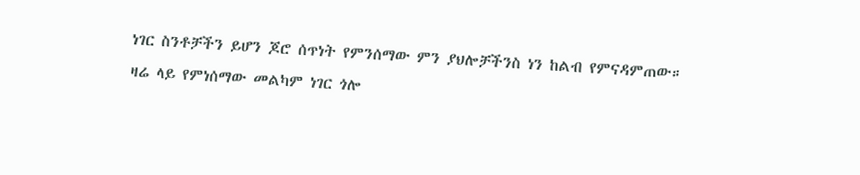ነገር ስንቶቻችን ይሆን ጆሮ ሰጥነት የምንሰማው ምን ያህሎቻችንስ ነን ከልብ የምናዳምጠው።
ዛሬ ላይ የምነሰማው መልካም ነገር ጎሎ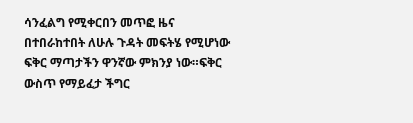ሳንፈልግ የሚቀርበን መጥፎ ዜና በተበራከተበት ለሁሉ ጉዳት መፍትሄ የሚሆነው ፍቅር ማጣታችን ዋንኛው ምክንያ ነው።ፍቅር ውስጥ የማይፈታ ችግር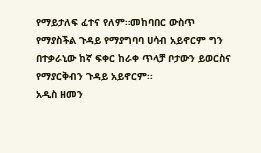የማይታለፍ ፈተና የለም።መከባበር ውስጥ የማያስችል ጉዳይ የማያግባባ ሀሳብ አይኖርም ግን በተቃራኒው ከኛ ፍቀር ከራቀ ጥላቻ ቦታውን ይወርስና የማያርቅብን ጉዳይ አይኖርም፡፡
አዲስ ዘመን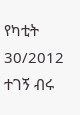የካቲት 30/2012
ተገኝ ብሩ